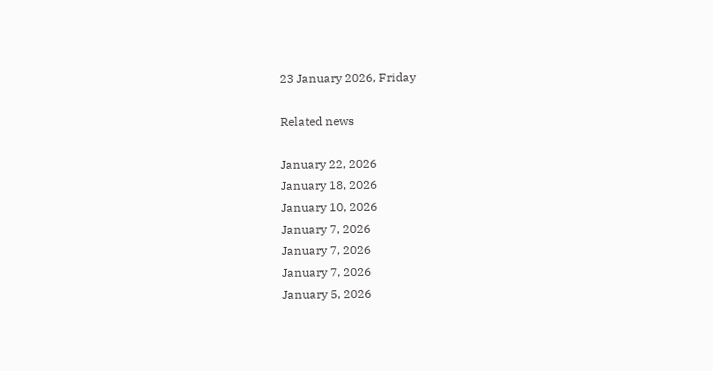23 January 2026, Friday

Related news

January 22, 2026
January 18, 2026
January 10, 2026
January 7, 2026
January 7, 2026
January 7, 2026
January 5, 2026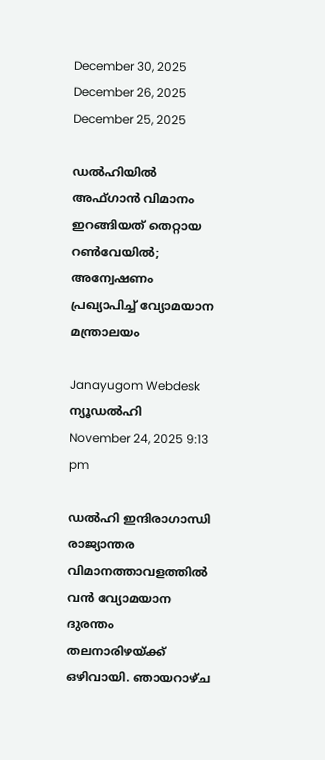December 30, 2025
December 26, 2025
December 25, 2025

ഡൽഹിയിൽ അഫ്ഗാൻ വിമാനം ഇറങ്ങിയത് തെറ്റായ റൺവേയിൽ; അന്വേഷണം പ്രഖ്യാപിച്ച് വ്യോമയാന മന്ത്രാലയം

Janayugom Webdesk
ന്യൂഡൽഹി
November 24, 2025 9:13 pm

ഡൽഹി ഇന്ദിരാഗാന്ധി രാജ്യാന്തര വിമാനത്താവളത്തിൽ വൻ വ്യോമയാന ദുരന്തം തലനാരിഴയ്ക്ക് ഒഴിവായി. ഞായറാഴ്ച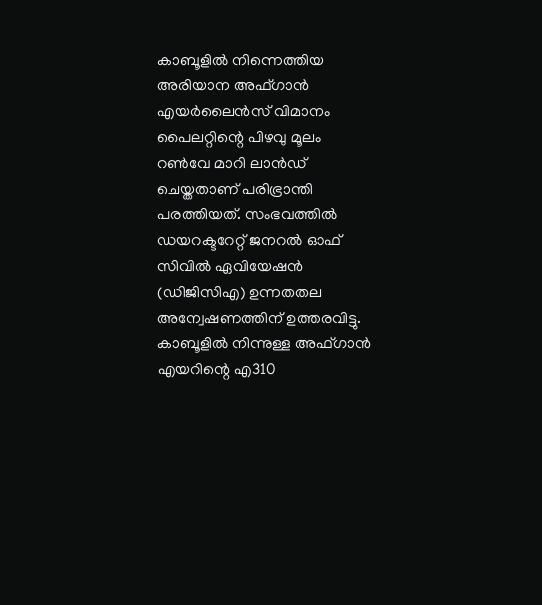കാബൂളിൽ നിന്നെത്തിയ അരിയാന അഫ്ഗാൻ എയർലൈൻസ് വിമാനം പൈലറ്റിന്റെ പിഴവു മൂലം റൺവേ മാറി ലാൻഡ് ചെയ്തതാണ് പരിഭ്രാന്തി പരത്തിയത്. സംഭവത്തിൽ ഡയറക്ടറേറ്റ് ജനറൽ ഓഫ് സിവിൽ ഏവിയേഷൻ (ഡിജിസിഎ) ഉന്നതതല അന്വേഷണത്തിന് ഉത്തരവിട്ടു. കാബൂളിൽ നിന്നുള്ള അഫ്ഗാൻ എയറിന്റെ എ310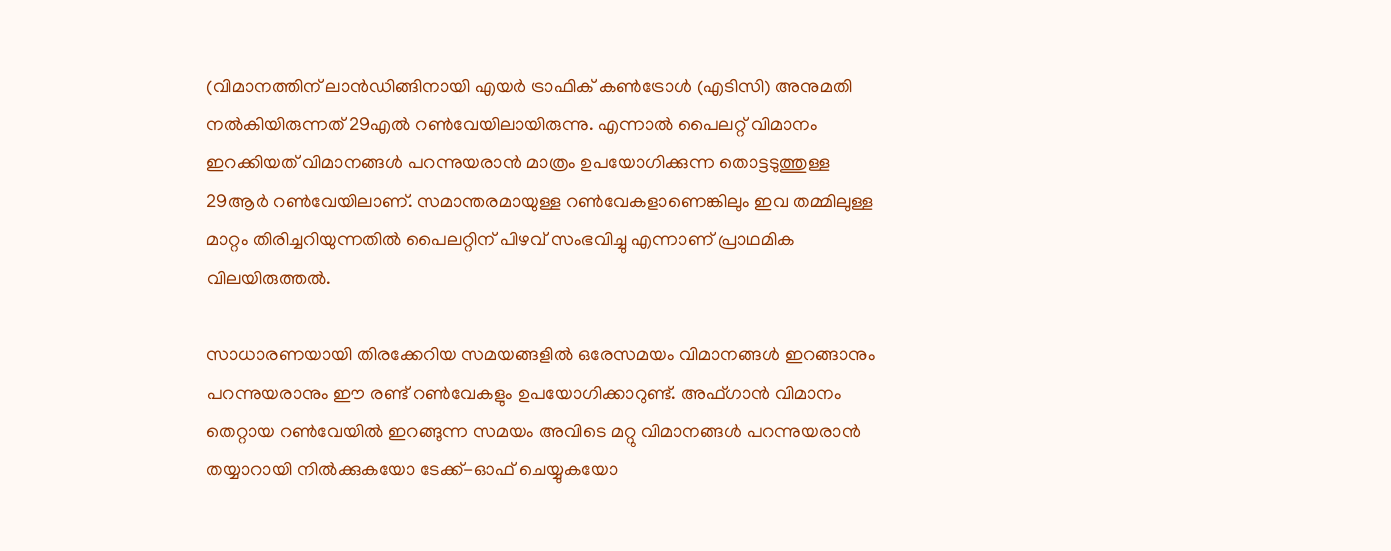(വിമാനത്തിന് ലാൻഡിങ്ങിനായി എയർ ട്രാഫിക് കൺട്രോൾ (എടിസി) അനുമതി നൽകിയിരുന്നത് 29എൽ റൺവേയിലായിരുന്നു. എന്നാൽ പൈലറ്റ് വിമാനം ഇറക്കിയത് വിമാനങ്ങൾ പറന്നുയരാൻ മാത്രം ഉപയോഗിക്കുന്ന തൊട്ടടുത്തുള്ള 29ആർ റൺവേയിലാണ്. സമാന്തരമായുള്ള റൺവേകളാണെങ്കിലും ഇവ തമ്മിലുള്ള മാറ്റം തിരിച്ചറിയുന്നതിൽ പൈലറ്റിന് പിഴവ് സംഭവിച്ചു എന്നാണ് പ്രാഥമിക വിലയിരുത്തൽ.

സാധാരണയായി തിരക്കേറിയ സമയങ്ങളിൽ ഒരേസമയം വിമാനങ്ങൾ ഇറങ്ങാനും പറന്നുയരാനും ഈ രണ്ട് റൺവേകളും ഉപയോഗിക്കാറുണ്ട്. അഫ്ഗാൻ വിമാനം തെറ്റായ റൺവേയിൽ ഇറങ്ങുന്ന സമയം അവിടെ മറ്റു വിമാനങ്ങൾ പറന്നുയരാൻ തയ്യാറായി നിൽക്കുകയോ ടേക്ക്-ഓഫ് ചെയ്യുകയോ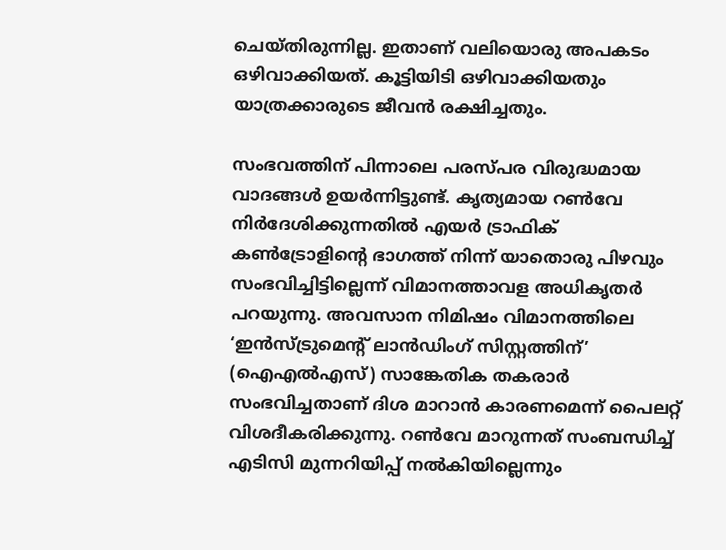ചെയ്തിരുന്നില്ല. ഇതാണ് വലിയൊരു അപകടം ഒഴിവാക്കിയത്. കൂട്ടിയിടി ഒഴിവാക്കിയതും യാത്രക്കാരുടെ ജീവൻ രക്ഷിച്ചതും.

സംഭവത്തിന് പിന്നാലെ പരസ്പര വിരുദ്ധമായ വാദങ്ങള്‍ ഉയര്‍ന്നിട്ടുണ്ട്. കൃത്യമായ റൺവേ നിർദേശിക്കുന്നതിൽ എയർ ട്രാഫിക് കൺട്രോളിന്റെ ഭാഗത്ത് നിന്ന് യാതൊരു പിഴവും സംഭവിച്ചിട്ടില്ലെന്ന് വിമാനത്താവള അധികൃതർ പറയുന്നു. അവസാന നിമിഷം വിമാനത്തിലെ ‘ഇൻസ്ട്രുമെന്റ് ലാൻഡിംഗ് സിസ്റ്റത്തിന്’ (ഐഎൽഎസ്) സാങ്കേതിക തകരാർ സംഭവിച്ചതാണ് ദിശ മാറാൻ കാരണമെന്ന് പൈലറ്റ് വിശദീകരിക്കുന്നു. റൺവേ മാറുന്നത് സംബന്ധിച്ച് എടിസി മുന്നറിയിപ്പ് നൽകിയില്ലെന്നും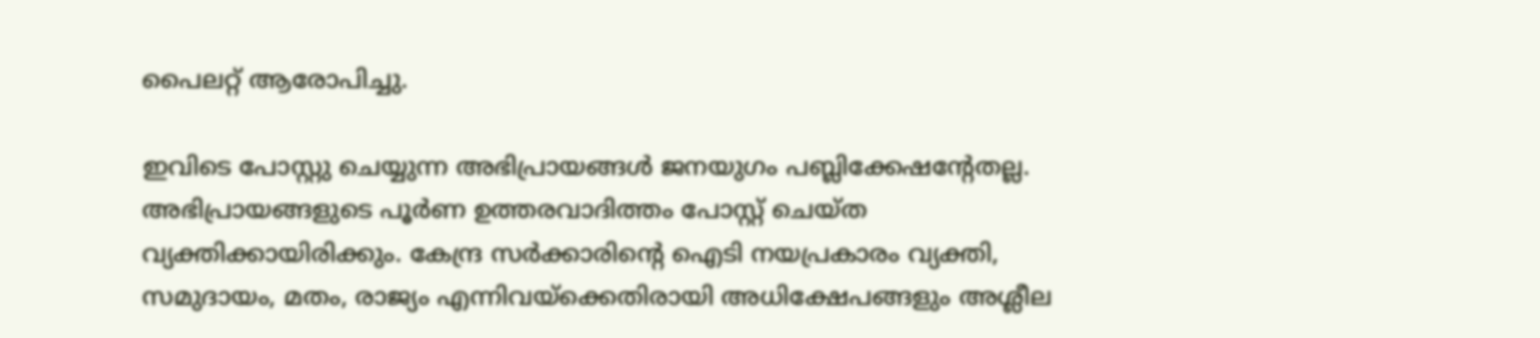പൈലറ്റ് ആരോപിച്ചു.

ഇവിടെ പോസ്റ്റു ചെയ്യുന്ന അഭിപ്രായങ്ങള്‍ ജനയുഗം പബ്ലിക്കേഷന്റേതല്ല. അഭിപ്രായങ്ങളുടെ പൂര്‍ണ ഉത്തരവാദിത്തം പോസ്റ്റ് ചെയ്ത വ്യക്തിക്കായിരിക്കും. കേന്ദ്ര സര്‍ക്കാരിന്റെ ഐടി നയപ്രകാരം വ്യക്തി, സമുദായം, മതം, രാജ്യം എന്നിവയ്‌ക്കെതിരായി അധിക്ഷേപങ്ങളും അശ്ലീല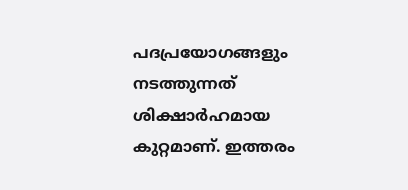പദപ്രയോഗങ്ങളും നടത്തുന്നത് ശിക്ഷാര്‍ഹമായ കുറ്റമാണ്. ഇത്തരം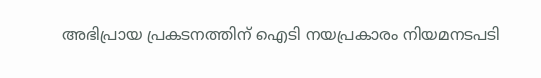അഭിപ്രായ പ്രകടനത്തിന് ഐടി നയപ്രകാരം നിയമനടപടി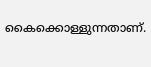കൈക്കൊള്ളുന്നതാണ്.